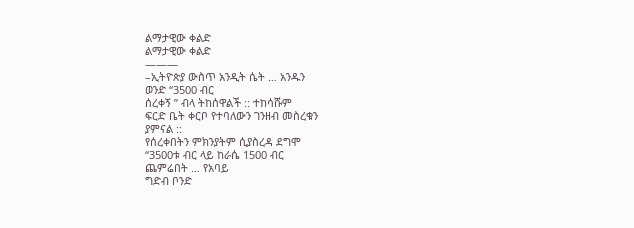ልማታዊው ቀልድ
ልማታዊው ቀልድ
———
–ኢትዮጵያ ውስጥ አንዲት ሴት … አንዱን
ወንድ “3500 ብር
ሰረቀኝ ” ብላ ትከሰዋልች :: ተከሳሹም
ፍርድ ቤት ቀርቦ የተባለውን ገንዘብ መስረቁን
ያምናል ::
የሰረቀበትን ምክንያትም ሲያስረዳ ደግሞ
“3500ቱ ብር ላይ ከራሴ 1500 ብር
ጨምሬበት … የአባይ
ግድብ ቦንድ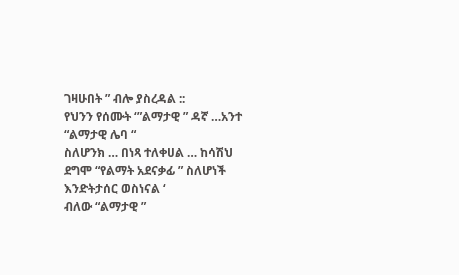ገዛሁበት ” ብሎ ያስረዳል ::
የህንን የሰሙት ‘”ልማታዊ ” ዳኛ …አንተ
“ልማታዊ ሌባ “
ስለሆንክ … በነጻ ተለቀሀል … ከሳሽህ
ደግሞ “የልማት አደናቃፊ ” ስለሆነች
እንድትታሰር ወስነናል ‘
ብለው “ልማታዊ ”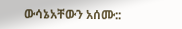ውሳኔአቸውን አሰሙ::